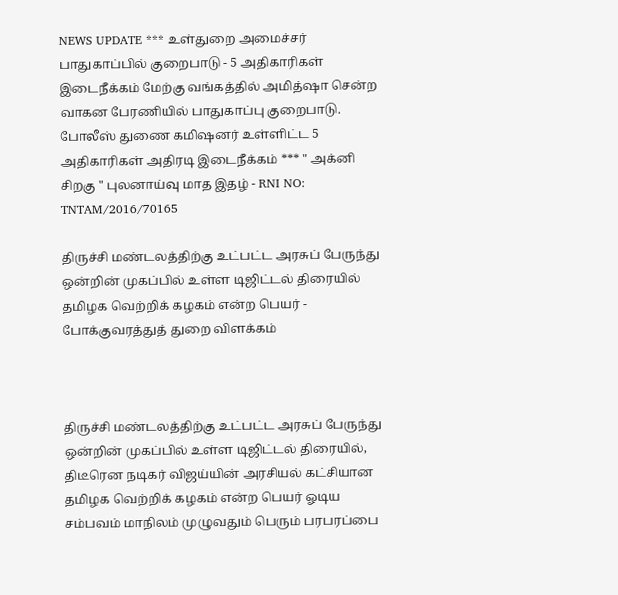NEWS UPDATE *** உள்துறை அமைச்சர் பாதுகாப்பில் குறைபாடு - 5 அதிகாரிகள் இடைநீக்கம் மேற்கு வங்கத்தில் அமித்ஷா சென்ற வாகன பேரணியில் பாதுகாப்பு குறைபாடு. போலீஸ் துணை கமிஷனர் உள்ளிட்ட 5 அதிகாரிகள் அதிரடி இடைநீக்கம் *** " அக்னி சிறகு " புலனாய்வு மாத இதழ் - RNI NO: TNTAM/2016/70165

திருச்சி மண்டலத்திற்கு உட்பட்ட அரசுப் பேருந்து ஒன்றின் முகப்பில் உள்ள டிஜிட்டல் திரையில் தமிழக வெற்றிக் கழகம் என்ற பெயர் - போக்குவரத்துத் துறை விளக்கம்



திருச்சி மண்டலத்திற்கு உட்பட்ட அரசுப் பேருந்து ஒன்றின் முகப்பில் உள்ள டிஜிட்டல் திரையில், திடீரென நடிகர் விஜய்யின் அரசியல் கட்சியான தமிழக வெற்றிக் கழகம் என்ற பெயர் ஓடிய சம்பவம் மாநிலம் முழுவதும் பெரும் பரபரப்பை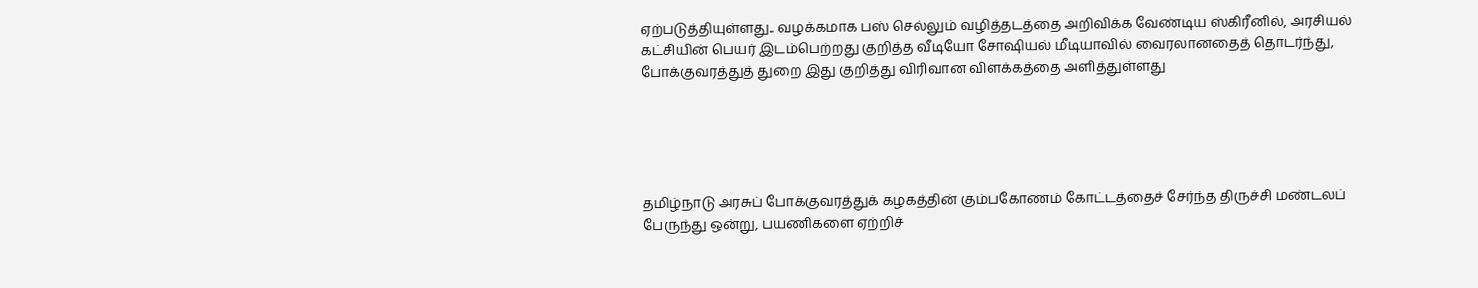ஏற்படுத்தியுள்ளது.. வழக்கமாக பஸ் செல்லும் வழித்தடத்தை அறிவிக்க வேண்டிய ஸ்கிரீனில், அரசியல் கட்சியின் பெயர் இடம்பெற்றது குறித்த வீடியோ சோஷியல் மீடியாவில் வைரலானதைத் தொடர்ந்து, போக்குவரத்துத் துறை இது குறித்து விரிவான விளக்கத்தை அளித்துள்ளது





தமிழ்நாடு அரசுப் போக்குவரத்துக் கழகத்தின் கும்பகோணம் கோட்டத்தைச் சேர்ந்த திருச்சி மண்டலப் பேருந்து ஒன்று, பயணிகளை ஏற்றிச்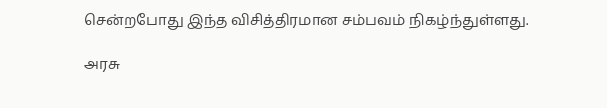சென்றபோது இந்த விசித்திரமான சம்பவம் நிகழ்ந்துள்ளது.

அரசு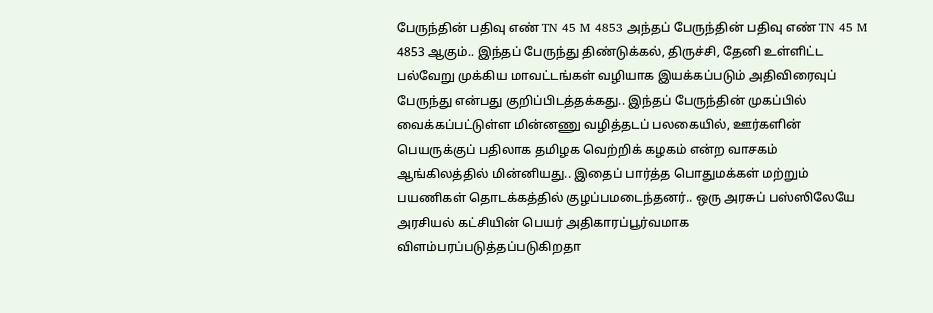பேருந்தின் பதிவு எண் TN 45 M 4853 அந்தப் பேருந்தின் பதிவு எண் TN 45 M 4853 ஆகும்.. இந்தப் பேருந்து திண்டுக்கல், திருச்சி, தேனி உள்ளிட்ட பல்வேறு முக்கிய மாவட்டங்கள் வழியாக இயக்கப்படும் அதிவிரைவுப் பேருந்து என்பது குறிப்பிடத்தக்கது.. இந்தப் பேருந்தின் முகப்பில் வைக்கப்பட்டுள்ள மின்னணு வழித்தடப் பலகையில், ஊர்களின் பெயருக்குப் பதிலாக தமிழக வெற்றிக் கழகம் என்ற வாசகம் ஆங்கிலத்தில் மின்னியது.. இதைப் பார்த்த பொதுமக்கள் மற்றும் பயணிகள் தொடக்கத்தில் குழப்பமடைந்தனர்.. ஒரு அரசுப் பஸ்ஸிலேயே அரசியல் கட்சியின் பெயர் அதிகாரப்பூர்வமாக விளம்பரப்படுத்தப்படுகிறதா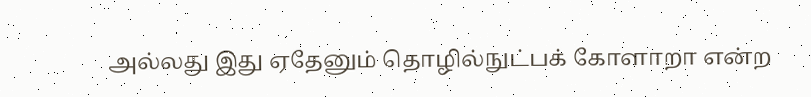அல்லது இது ஏதேனும் தொழில்நுட்பக் கோளாறா என்ற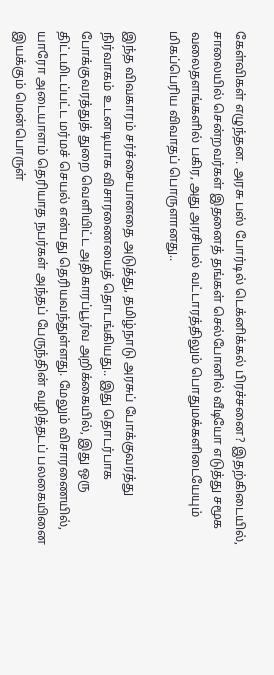கேள்விகள் எழுந்தன. அரசு பஸ் போர்டில் டெக்னிக்கல் பிரச்சனை? இதற்கிடையில், சாலையில் சென்றவர்கள் இதனைத் தங்கள் செல்போனில் வீடியோ எடுத்து சமூக வலைதளங்களில் பகிர, அது அரசியல் வட்டாரத்திலும் பொதுமக்களிடையேயும் மிகப்பெரிய விவாதப் பொருளானது..

இந்த விவகாரம் சர்ச்சையானதை அடுத்து, தமிழ்நாடு அரசுப் போக்குவரத்து நிர்வாகம் உடனடியாக விசாரணையைத் தொடங்கியது.. இது தொடர்பாக போக்குவரத்துத் துறை வெளியிட்ட அதிகாரப்பூர்வ அறிக்கையில், இது ஒரு திட்டமிடப்பட்ட மர்மச் செயல் என்பது தெரியவந்துள்ளது. மேலும் விசாரணையில், யாரோ அடையாளம் தெரியாத நபர்கள் அந்தப் பேருந்தின் வழித்தடப் பலகையினை இயக்கும் மென்பொருள்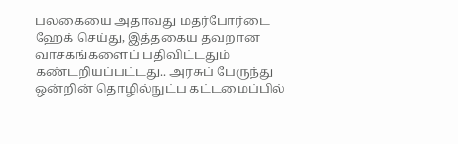பலகையை அதாவது மதர்போர்டை ஹேக் செய்து, இத்தகைய தவறான வாசகங்களைப் பதிவிட்டதும் கண்டறியப்பட்டது.. அரசுப் பேருந்து ஒன்றின் தொழில்நுட்ப கட்டமைப்பில்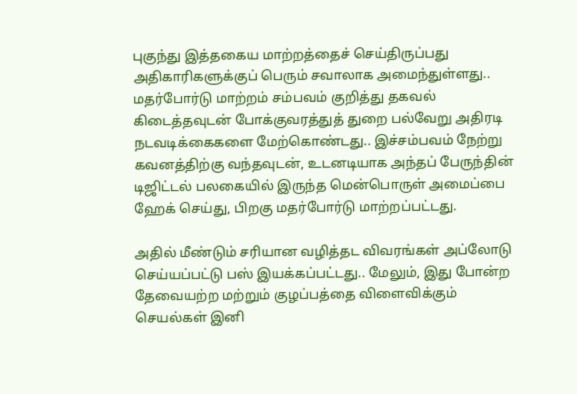புகுந்து இத்தகைய மாற்றத்தைச் செய்திருப்பது அதிகாரிகளுக்குப் பெரும் சவாலாக அமைந்துள்ளது.. மதர்போர்டு மாற்றம் சம்பவம் குறித்து தகவல் கிடைத்தவுடன் போக்குவரத்துத் துறை பல்வேறு அதிரடி நடவடிக்கைகளை மேற்கொண்டது.. இச்சம்பவம் நேற்று கவனத்திற்கு வந்தவுடன், உடனடியாக அந்தப் பேருந்தின் டிஜிட்டல் பலகையில் இருந்த மென்பொருள் அமைப்பை ஹேக் செய்து, பிறகு மதர்போர்டு மாற்றப்பட்டது.

அதில் மீண்டும் சரியான வழித்தட விவரங்கள் அப்லோடு செய்யப்பட்டு பஸ் இயக்கப்பட்டது.. மேலும், இது போன்ற தேவையற்ற மற்றும் குழப்பத்தை விளைவிக்கும் செயல்கள் இனி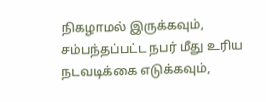நிகழாமல் இருக்கவும், சம்பந்தப்பட்ட நபர் மீது உரிய நடவடிக்கை எடுக்கவும்,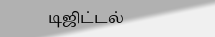டிஜிட்டல்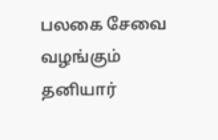பலகை சேவை வழங்கும் தனியார்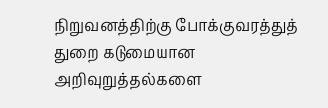நிறுவனத்திற்கு போக்குவரத்துத் துறை கடுமையான அறிவுறுத்தல்களை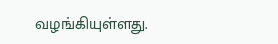வழங்கியுள்ளது.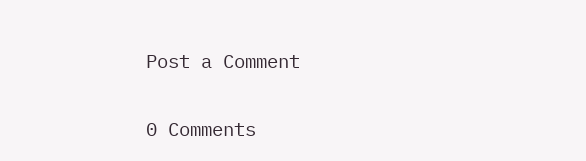Post a Comment

0 Comments